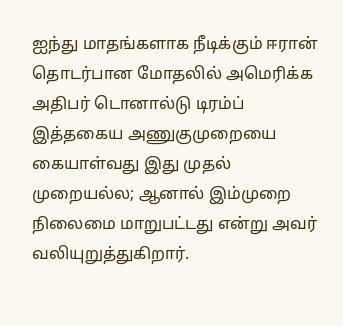ஐந்து மாதங்களாக நீடிக்கும் ஈரான் தொடர்பான மோதலில் அமெரிக்க அதிபர் டொனால்டு டிரம்ப் இத்தகைய அணுகுமுறையை கையாள்வது இது முதல் முறையல்ல; ஆனால் இம்முறை நிலைமை மாறுபட்டது என்று அவர் வலியுறுத்துகிறார்.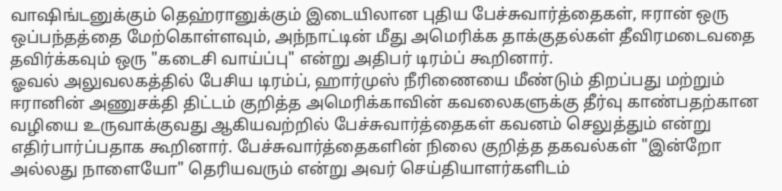வாஷிங்டனுக்கும் தெஹ்ரானுக்கும் இடையிலான புதிய பேச்சுவார்த்தைகள், ஈரான் ஒரு ஒப்பந்தத்தை மேற்கொள்ளவும், அந்நாட்டின் மீது அமெரிக்க தாக்குதல்கள் தீவிரமடைவதை தவிர்க்கவும் ஒரு "கடைசி வாய்ப்பு" என்று அதிபர் டிரம்ப் கூறினார்.
ஓவல் அலுவலகத்தில் பேசிய டிரம்ப், ஹார்முஸ் நீரிணையை மீண்டும் திறப்பது மற்றும் ஈரானின் அணுசக்தி திட்டம் குறித்த அமெரிக்காவின் கவலைகளுக்கு தீர்வு காண்பதற்கான வழியை உருவாக்குவது ஆகியவற்றில் பேச்சுவார்த்தைகள் கவனம் செலுத்தும் என்று எதிர்பார்ப்பதாக கூறினார். பேச்சுவார்த்தைகளின் நிலை குறித்த தகவல்கள் "இன்றோ அல்லது நாளையோ" தெரியவரும் என்று அவர் செய்தியாளர்களிடம்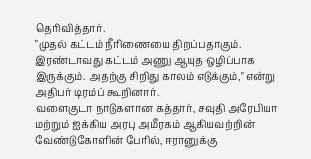தெரிவித்தார்.
"முதல் கட்டம் நீரிணையை திறப்பதாகும். இரண்டாவது கட்டம் அணு ஆயுத ஒழிப்பாக இருக்கும். அதற்கு சிறிது காலம் எடுக்கும்," என்று அதிபர் டிரம்ப் கூறினார்.
வளைகுடா நாடுகளான கத்தார், சவுதி அரேபியா மற்றும் ஐக்கிய அரபு அமீரகம் ஆகியவற்றின் வேண்டுகோளின் பேரில், ஈரானுக்கு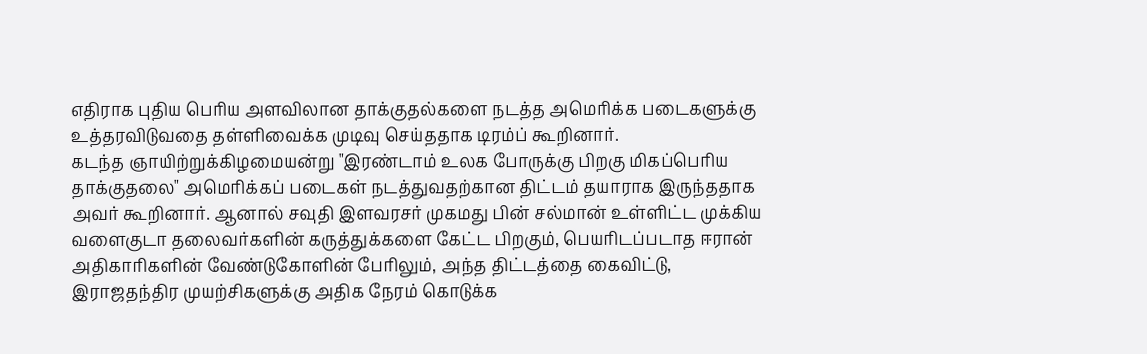எதிராக புதிய பெரிய அளவிலான தாக்குதல்களை நடத்த அமெரிக்க படைகளுக்கு உத்தரவிடுவதை தள்ளிவைக்க முடிவு செய்ததாக டிரம்ப் கூறினார்.
கடந்த ஞாயிற்றுக்கிழமையன்று "இரண்டாம் உலக போருக்கு பிறகு மிகப்பெரிய தாக்குதலை" அமெரிக்கப் படைகள் நடத்துவதற்கான திட்டம் தயாராக இருந்ததாக அவர் கூறினார். ஆனால் சவுதி இளவரசர் முகமது பின் சல்மான் உள்ளிட்ட முக்கிய வளைகுடா தலைவர்களின் கருத்துக்களை கேட்ட பிறகும், பெயரிடப்படாத ஈரான் அதிகாரிகளின் வேண்டுகோளின் பேரிலும், அந்த திட்டத்தை கைவிட்டு, இராஜதந்திர முயற்சிகளுக்கு அதிக நேரம் கொடுக்க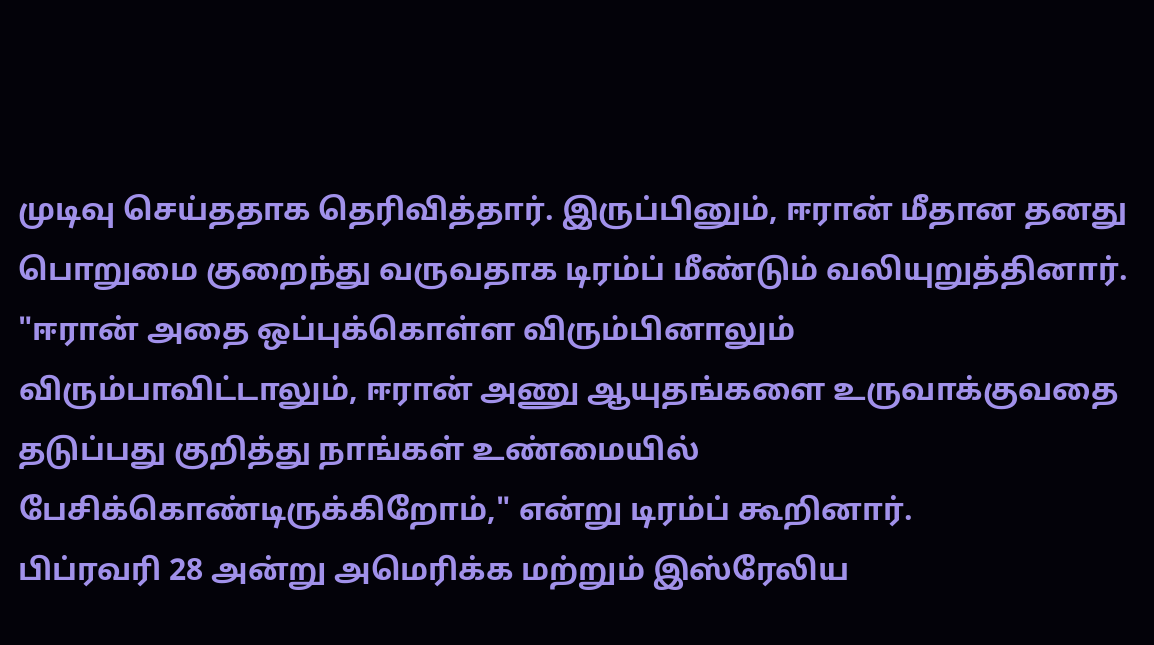முடிவு செய்ததாக தெரிவித்தார். இருப்பினும், ஈரான் மீதான தனது பொறுமை குறைந்து வருவதாக டிரம்ப் மீண்டும் வலியுறுத்தினார்.
"ஈரான் அதை ஒப்புக்கொள்ள விரும்பினாலும் விரும்பாவிட்டாலும், ஈரான் அணு ஆயுதங்களை உருவாக்குவதை தடுப்பது குறித்து நாங்கள் உண்மையில் பேசிக்கொண்டிருக்கிறோம்," என்று டிரம்ப் கூறினார்.
பிப்ரவரி 28 அன்று அமெரிக்க மற்றும் இஸ்ரேலிய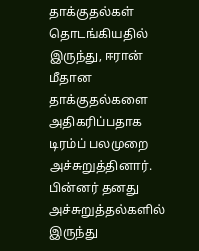தாக்குதல்கள் தொடங்கியதில் இருந்து, ஈரான் மீதான தாக்குதல்களை அதிகரிப்பதாக டிரம்ப் பலமுறை அச்சுறுத்தினார். பின்னர் தனது அச்சுறுத்தல்களில் இருந்து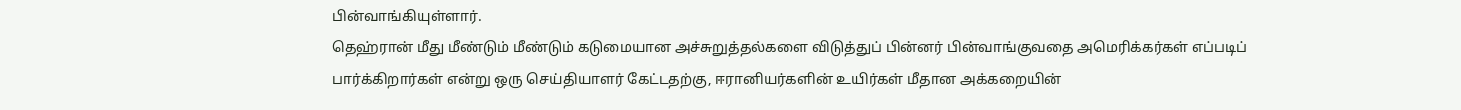பின்வாங்கியுள்ளார்.
தெஹ்ரான் மீது மீண்டும் மீண்டும் கடுமையான அச்சுறுத்தல்களை விடுத்துப் பின்னர் பின்வாங்குவதை அமெரிக்கர்கள் எப்படிப் பார்க்கிறார்கள் என்று ஒரு செய்தியாளர் கேட்டதற்கு, ஈரானியர்களின் உயிர்கள் மீதான அக்கறையின்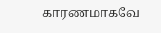காரணமாகவே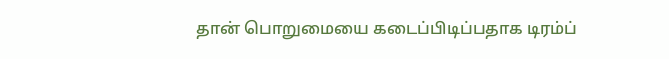தான் பொறுமையை கடைப்பிடிப்பதாக டிரம்ப்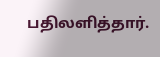பதிலளித்தார்.